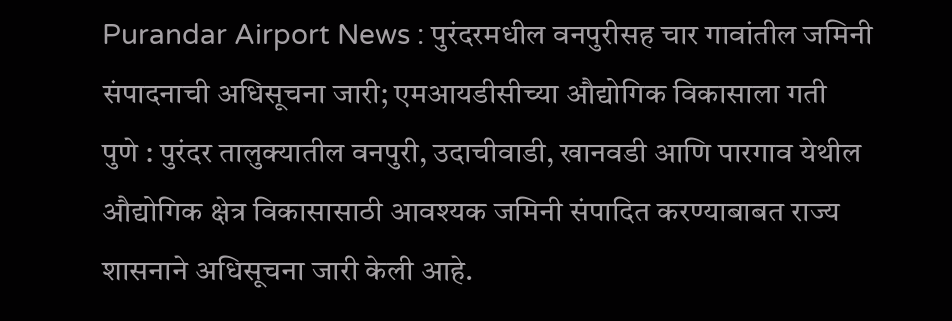Purandar Airport News : पुरंदरमधील वनपुरीसह चार गावांतील जमिनी संपादनाची अधिसूचना जारी; एमआयडीसीच्या औद्योगिक विकासाला गती
पुणे : पुरंदर तालुक्यातील वनपुरी, उदाचीवाडी, खानवडी आणि पारगाव येथील औद्योगिक क्षेत्र विकासासाठी आवश्यक जमिनी संपादित करण्याबाबत राज्य शासनाने अधिसूचना जारी केली आहे.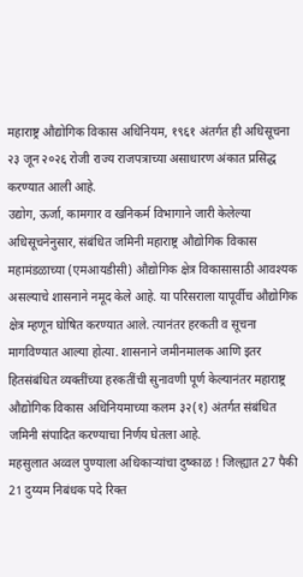महाराष्ट्र औद्योगिक विकास अधिनियम, १९६१ अंतर्गत ही अधिसूचना २३ जून २०२६ रोजी राज्य राजपत्राच्या असाधारण अंकात प्रसिद्ध करण्यात आली आहे.
उद्योग, ऊर्जा, कामगार व खनिकर्म विभागाने जारी केलेल्या अधिसूचनेनुसार, संबंधित जमिनी महाराष्ट्र औद्योगिक विकास महामंडळाच्या (एमआयडीसी) औद्योगिक क्षेत्र विकासासाठी आवश्यक असल्याचे शासनाने नमूद केले आहे. या परिसराला यापूर्वीच औद्योगिक क्षेत्र म्हणून घोषित करण्यात आले. त्यानंतर हरकती व सूचना मागविण्यात आल्या होत्या. शासनाने जमीनमालक आणि इतर हितसंबंधित व्यक्तींच्या हरकतींची सुनावणी पूर्ण केल्यानंतर महाराष्ट्र औद्योगिक विकास अधिनियमाच्या कलम ३२(१) अंतर्गत संबंधित जमिनी संपादित करण्याचा निर्णय घेतला आहे.
महसुलात अव्वल पुण्याला अधिकाऱ्यांचा दुष्काळ ! जिल्ह्यात 27 पैकी 21 दुय्यम निबंधक पदे रिक्त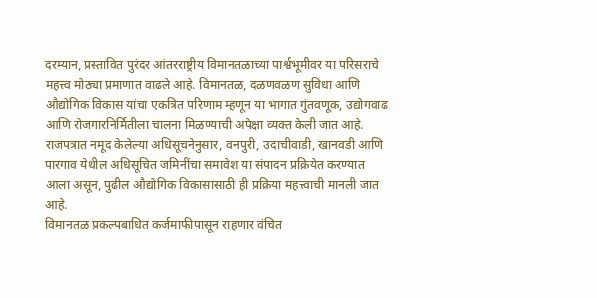दरम्यान, प्रस्तावित पुरंदर आंतरराष्ट्रीय विमानतळाच्या पार्श्वभूमीवर या परिसराचे महत्त्व मोठ्या प्रमाणात वाढले आहे. विमानतळ, दळणवळण सुविधा आणि औद्योगिक विकास यांचा एकत्रित परिणाम म्हणून या भागात गुंतवणूक, उद्योगवाढ आणि रोजगारनिर्मितीला चालना मिळण्याची अपेक्षा व्यक्त केली जात आहे.
राजपत्रात नमूद केलेल्या अधिसूचनेनुसार, वनपुरी, उदाचीवाडी, खानवडी आणि पारगाव येथील अधिसूचित जमिनींचा समावेश या संपादन प्रक्रियेत करण्यात आला असून, पुढील औद्योगिक विकासासाठी ही प्रक्रिया महत्त्वाची मानली जात आहे.
विमानतळ प्रकल्पबाधित कर्जमाफीपासून राहणार वंचित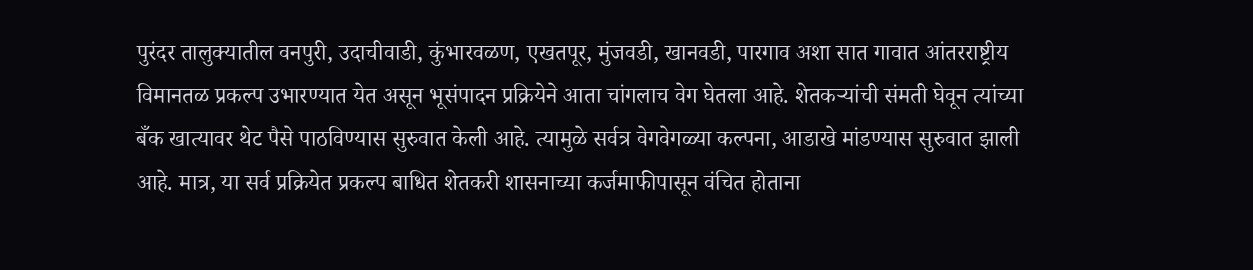पुरंदर तालुक्यातील वनपुरी, उदाचीवाडी, कुंभारवळण, एखतपूर, मुंजवडी, खानवडी, पारगाव अशा सात गावात आंतरराष्ट्रीय विमानतळ प्रकल्प उभारण्यात येत असून भूसंपादन प्रक्रियेने आता चांगलाच वेग घेतला आहे. शेतकऱ्यांची संमती घेवून त्यांच्या बँक खात्यावर थेट पैसे पाठविण्यास सुरुवात केली आहे. त्यामुळे सर्वत्र वेगवेगळ्या कल्पना, आडाखे मांडण्यास सुरुवात झाली आहे. मात्र, या सर्व प्रक्रियेत प्रकल्प बाधित शेतकरी शासनाच्या कर्जमाफीपासून वंचित होताना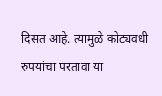दिसत आहे. त्यामुळे कोट्यवधी रुपयांचा परतावा या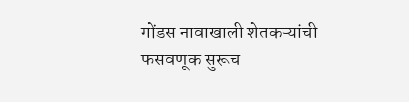गोंडस नावाखाली शेतकऱ्यांची फसवणूक सुरूच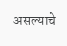असल्याचे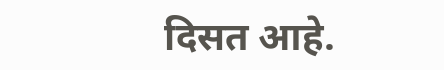दिसत आहे.